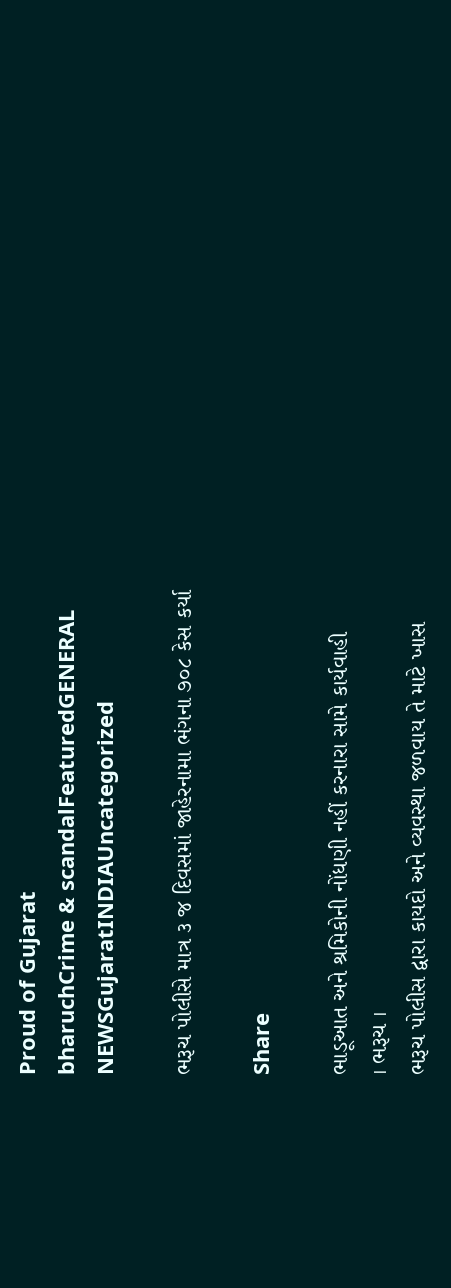Proud of Gujarat
bharuchCrime & scandalFeaturedGENERAL NEWSGujaratINDIAUncategorized

ભરૂચ પોલીસે માત્ર ૩ જ દિવસમાં જાહેરનામા ભંગના ૭૦૮ કેસ કર્યા

Share

ભાડૂઆત અને શ્રમિકોની નોંધણી નહીં કરનારા સામે કાર્યવાહી
। ભરૂચ ।
ભરૂચ પોલીસ દ્વારા કાયદો અને વ્યવસ્થા જળવાય તે માટે ખાસ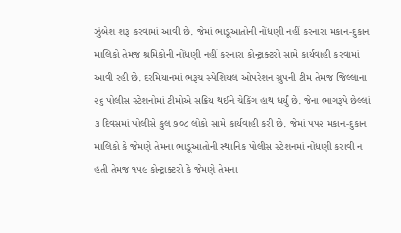ઝુંબેશ શરૂ કરવામાં આવી છે. જેમાં ભાડૂઆતોની નોંધણી નહીં કરનારા મકાન-દુકાન માલિકો તેમજ શ્રમિકોની નોંધણી નહીં કરનારા કોન્ટ્રાક્ટરો સામે કાર્યવાહી કરવામાં આવી રહી છે. દરમિયાનમાં ભરૂચ સ્પેશિયલ ઓપરેશન ગ્રુપની ટીમ તેમજ જિલ્લાના ૨૬ પોલીસ સ્ટેશનોમાં ટીમોએ સક્રિય થઈને ચેકિંગ હાથ ધર્યું છે. જેના ભાગરૂપે છેલ્લાં ૩ દિવસમાં પોલીસે કુલ ૭૦૮ લોકો સામે કાર્યવાહી કરી છે. જેમાં પપ૨ મકાન-દુકાન માલિકો કે જેમણે તેમના ભાડૂઆતોની સ્થાનિક પોલીસ સ્ટેશનમાં નોંધણી કરાવી ન હતી તેમજ ૧૫૯ કોન્ટ્રાક્ટરો કે જેમણે તેમના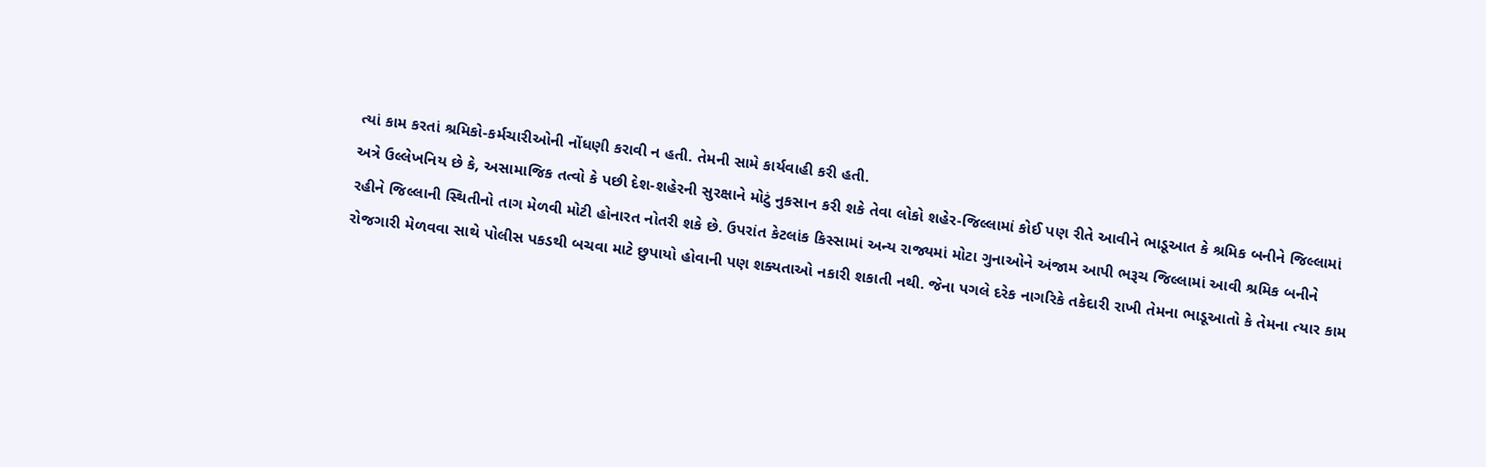ત્યાં કામ કરતાં શ્રમિકો-કર્મચારીઓની નોંધણી કરાવી ન હતી. તેમની સામે કાર્યવાહી કરી હતી.
અત્રે ઉલ્લેખનિય છે કે, અસામાજિક તત્વો કે પછી દેશ-શહેરની સુરક્ષાને મોટું નુકસાન કરી શકે તેવા લોકો શહેર-જિલ્લામાં કોઈ પણ રીતે આવીને ભાડૂઆત કે શ્રમિક બનીને જિલ્લામાં રહીને જિલ્લાની સ્થિતીનો તાગ મેળવી મોટી હોનારત નોતરી શકે છે. ઉપરાંત કેટલાંક કિસ્સામાં અન્ય રાજ્યમાં મોટા ગુનાઓને અંજામ આપી ભરૂચ જિલ્લામાં આવી શ્રમિક બનીને રોજગારી મેળવવા સાથે પોલીસ પકડથી બચવા માટે છુપાયો હોવાની પણ શક્યતાઓ નકારી શકાતી નથી. જેના પગલે દરેક નાગરિકે તકેદારી રાખી તેમના ભાડૂઆતો કે તેમના ત્યાર કામ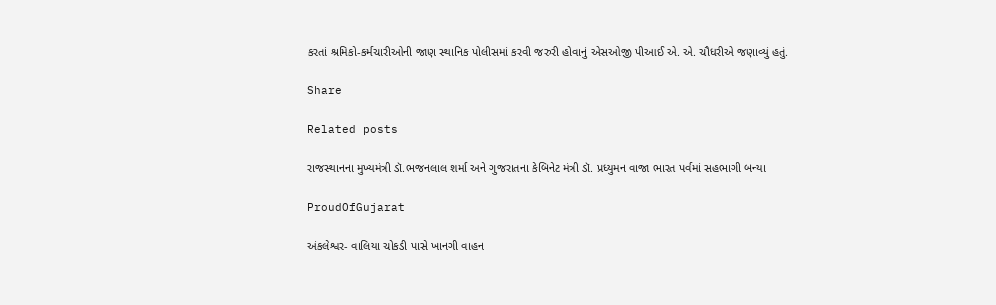કરતાં શ્રમિકો-કર્મચારીઓની જાણ સ્થાનિક પોલીસમાં કરવી જરુરી હોવાનું એસઓજી પીઆઈ એ. એ. ચૌધરીએ જણાવ્યું હતું.

Share

Related posts

રાજસ્થાનના મુખ્યમંત્રી ડૉ.ભજનલાલ શર્મા અને ગુજરાતના કેબિનેટ મંત્રી ડૉ. પ્રધ્યુમન વાજા ભારત પર્વમાં સહભાગી બન્યા

ProudOfGujarat

અંકલેશ્વર- વાલિયા ચોકડી પાસે ખાનગી વાહન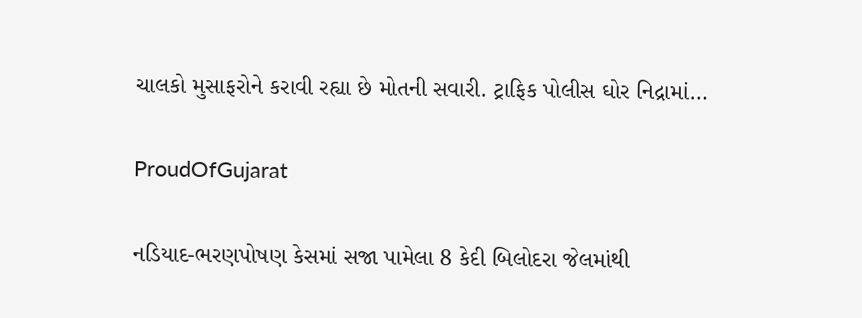ચાલકો મુસાફરોને કરાવી રહ્યા છે મોતની સવારી. ટ્રાફિક પોલીસ ઘોર નિદ્રામાં…

ProudOfGujarat

નડિયાદ-ભરણપોષણ કેસમાં સજા પામેલા 8 કેદી બિલોદરા જેલમાંથી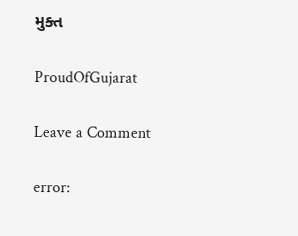મુક્ત

ProudOfGujarat

Leave a Comment

error: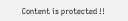Content is protected !!